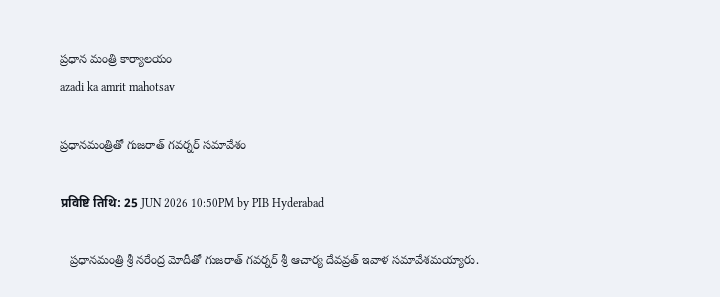ప్రధాన మంత్రి కార్యాలయం
azadi ka amrit mahotsav

ప్రధానమంత్రితో గుజరాత్‌ గవర్నర్‌ సమావేశం

प्रविष्टि तिथि: 25 JUN 2026 10:50PM by PIB Hyderabad

   ప్రధానమంత్రి శ్రీ నరేంద్ర మోదీతో గుజరాత్ గవర్నర్ శ్రీ ఆచార్య దేవవ్రత్ ఇవాళ సమావేశమయ్యారు.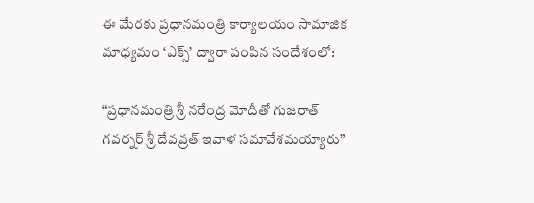ఈ మేరకు ప్రధానమంత్రి కార్యాలయం సామాజిక మాధ్యమం ‘ఎక్స్‌’ ద్వారా పంపిన సందేశంలో:

“ప్రధానమంత్రి శ్రీ నరేంద్ర మోదీతో గుజరాత్ గవర్నర్ శ్రీ దేవవ్రత్‌ ఇవాళ సమావేశమయ్యారు”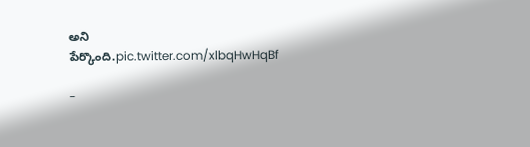అని పేర్కొంది.pic.twitter.com/xlbqHwHqBf

-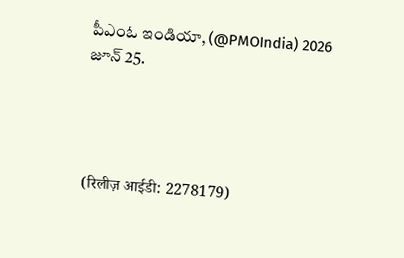పీఎంఓ ఇండియా, (@PMOIndia) 2026 జూన్‌ 25.




(रिलीज़ आईडी: 2278179)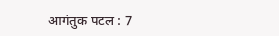आगंतुक पटल : 7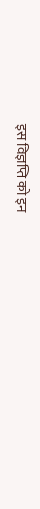इस विज्ञप्ति को इन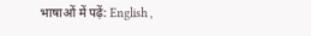भाषाओं में पढ़ें: English ,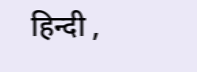हिन्दी ,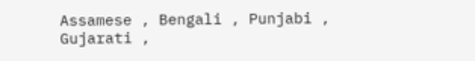Assamese , Bengali , Punjabi , Gujarati ,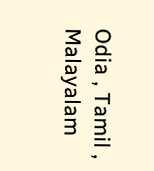Odia , Tamil , Malayalam